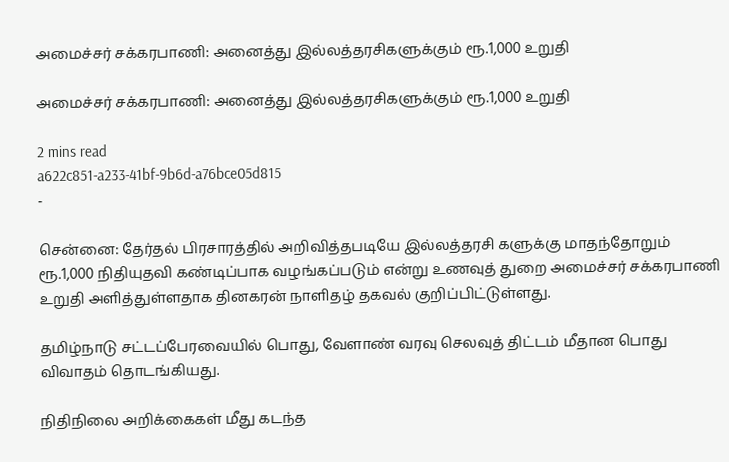அமைச்சர் சக்கரபாணி: அனைத்து இல்லத்தரசிகளுக்கும் ரூ.1,000 உறுதி

அமைச்சர் சக்கரபாணி: அனைத்து இல்லத்தரசிகளுக்கும் ரூ.1,000 உறுதி

2 mins read
a622c851-a233-41bf-9b6d-a76bce05d815
-

சென்னை: தேர்தல் பிரசாரத்தில் அறிவித்தபடியே இல்லத்தரசி களுக்கு மாதந்தோறும் ரூ.1,000 நிதியுதவி கண்டிப்பாக வழங்கப்படும் என்று உணவுத் துறை அமைச்சர் சக்கரபாணி உறுதி அளித்துள்ளதாக தினகரன் நாளிதழ் தகவல் குறிப்பிட்டுள்ளது.

தமிழ்நாடு சட்டப்பேரவையில் பொது, வேளாண் வரவு செலவுத் திட்டம் மீதான பொது விவாதம் தொடங்கியது.

நிதிநிலை அறிக்கைகள் மீது கடந்த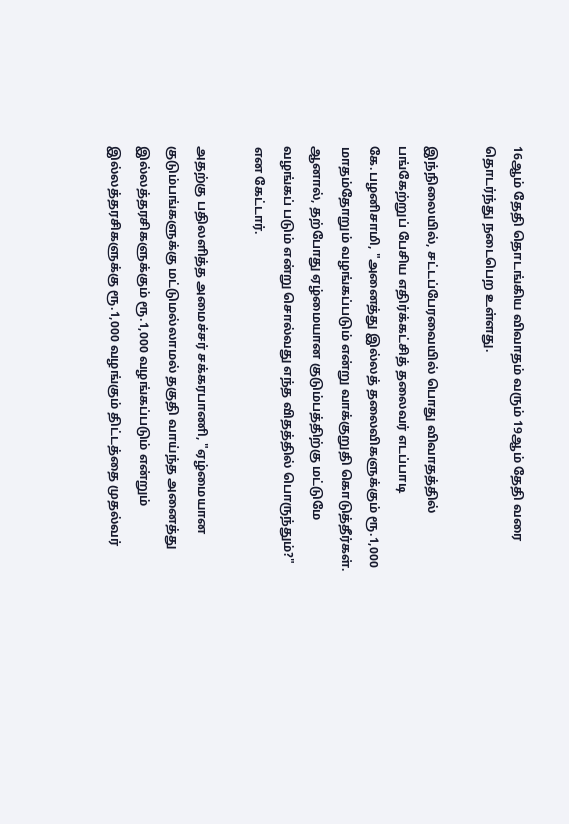16ஆம் தேதி தொடங்கிய விவாதம் வரும் 19ஆம் தேதி வரை தொடர்ந்து நடைபெற உள்ளது.

இந்நிலையில், சட்டப்பேரவையில் பொது விவாதத்தில் பங்கேற்றுப் பேசிய எதிர்க்கட்சித் தலைவர் எடப்பாடி கே.பழனிசாமி, "அனைத்து இல்லத் தலைவிகளுக்கும் ரூ.1,000 மாதம்தோறும் வழங்கப்படும் என்று வாக்குறுதி கொடுத்தீர்கள். ஆனால், தற்போது ஏழ்மையான குடும்பத்திற்கு மட்டுமே வழங்கப் படும் என்று சொல்வது எந்த விதத்தில் பொருந்தும்?" என கேட்டார்.

அதற்கு பதிலளித்த அமைச்சர் சக்கரபாணி, "ஏழ்மையான குடும்பங்களுக்கு மட்டுமல்லாமல் தகுதி வாய்ந்த அனைத்து இல்லத்தரசிகளுக்கும் ரூ.1,000 வழங்கப்படும் என்றும் இல்லத்தரசிகளுக்கு ரூ.1,000 வழங்கும் திட்டத்தை முதல்வர்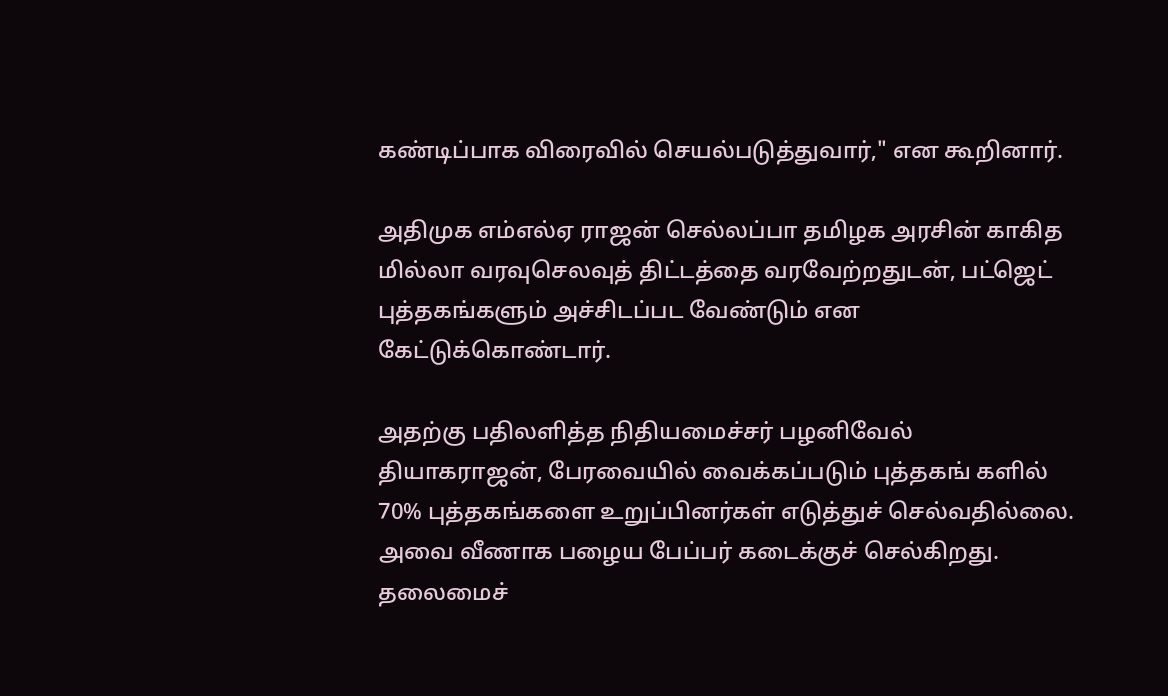கண்டிப்பாக விரைவில் செயல்படுத்துவார்," என கூறினார்.

அதிமுக எம்எல்ஏ ராஜன் செல்லப்பா தமிழக அரசின் காகித மில்லா வரவுசெலவுத் திட்டத்தை வரவேற்றதுடன், பட்ஜெட் புத்தகங்களும் அச்சிடப்பட வேண்டும் என கேட்டுக்கொண்டார்.

அதற்கு பதிலளித்த நிதியமைச்சர் பழனிவேல் தியாகராஜன், பேரவையில் வைக்கப்படும் புத்தகங் களில் 70% புத்தகங்களை உறுப்பினர்கள் எடுத்துச் செல்வதில்லை. அவை வீணாக பழைய பேப்பர் கடைக்குச் செல்கிறது. தலைமைச்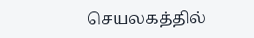செயலகத்தில்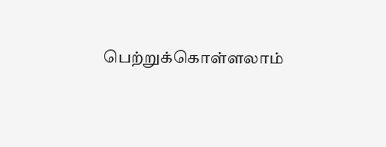பெற்றுக்கொள்ளலாம்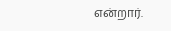என்றார்.